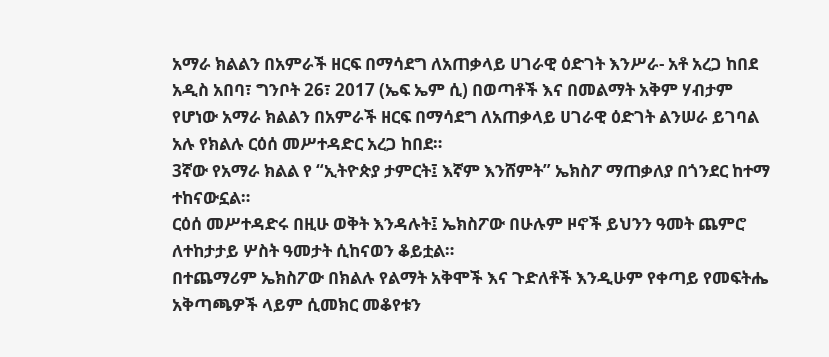አማራ ክልልን በአምራች ዘርፍ በማሳደግ ለአጠቃላይ ሀገራዊ ዕድገት እንሥራ- አቶ አረጋ ከበደ
አዲስ አበባ፣ ግንቦት 26፣ 2017 (ኤፍ ኤም ሲ) በወጣቶች እና በመልማት አቅም ሃብታም የሆነው አማራ ክልልን በአምራች ዘርፍ በማሳደግ ለአጠቃላይ ሀገራዊ ዕድገት ልንሠራ ይገባል አሉ የክልሉ ርዕሰ መሥተዳድር አረጋ ከበደ።
3ኛው የአማራ ክልል የ “ኢትዮጵያ ታምርት፤ እኛም እንሸምት” ኤክስፖ ማጠቃለያ በጎንደር ከተማ ተከናውኗል።
ርዕሰ መሥተዳድሩ በዚሁ ወቅት እንዳሉት፤ ኤክስፖው በሁሉም ዞኖች ይህንን ዓመት ጨምሮ ለተከታታይ ሦስት ዓመታት ሲከናወን ቆይቷል።
በተጨማሪም ኤክስፖው በክልሉ የልማት አቅሞች እና ጉድለቶች እንዲሁም የቀጣይ የመፍትሔ አቅጣጫዎች ላይም ሲመክር መቆየቱን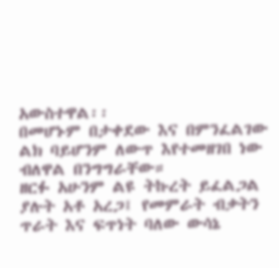አውስተዋል፡፡
በመሆኑም በታቀደው እና በምንፈልገው ልክ ባይሆንም ለውጥ እየተመዘገበ ነው ብለዋል በንግግራቸው።
ዘርፉ አሁንም ልዩ ትኩረት ይፈልጋል ያሉት አቶ አረጋ፤ የመምራት ብቃትን ጥራት እና ፍጥነት ባለው ውሳኔ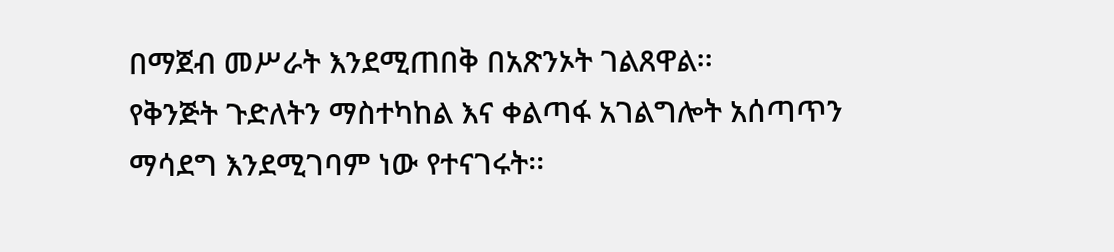በማጀብ መሥራት እንደሚጠበቅ በአጽንኦት ገልጸዋል፡፡
የቅንጅት ጉድለትን ማስተካከል እና ቀልጣፋ አገልግሎት አሰጣጥን ማሳደግ እንደሚገባም ነው የተናገሩት፡፡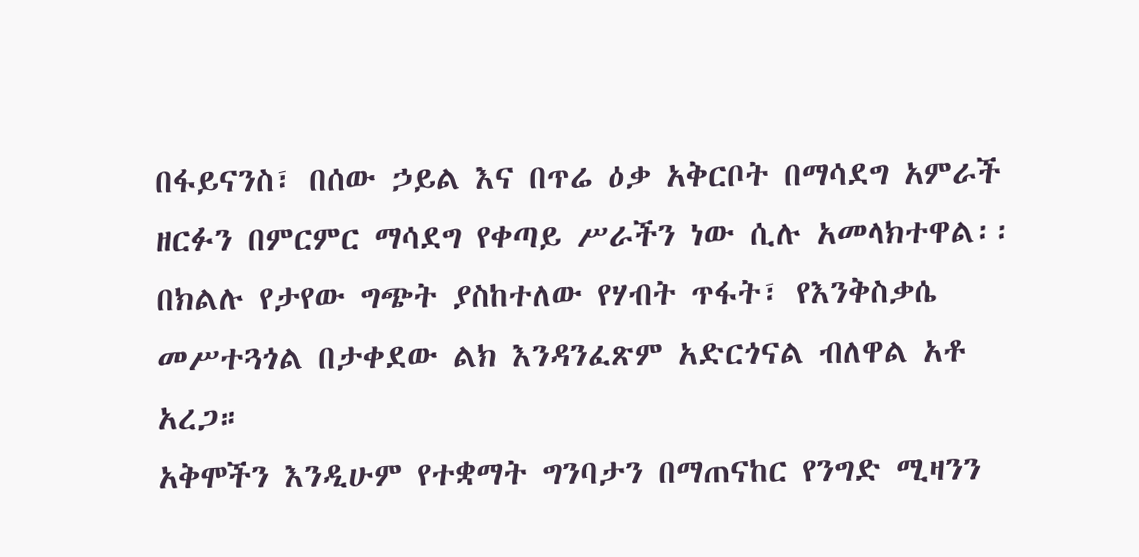በፋይናንስ፣ በሰው ኃይል እና በጥሬ ዕቃ አቅርቦት በማሳደግ አምራች ዘርፉን በምርምር ማሳደግ የቀጣይ ሥራችን ነው ሲሉ አመላክተዋል፡፡
በክልሉ የታየው ግጭት ያስከተለው የሃብት ጥፋት፣ የእንቅስቃሴ መሥተጓጎል በታቀደው ልክ እንዳንፈጽም አድርጎናል ብለዋል አቶ አረጋ።
አቅሞችን እንዲሁም የተቋማት ግንባታን በማጠናከር የንግድ ሚዛንን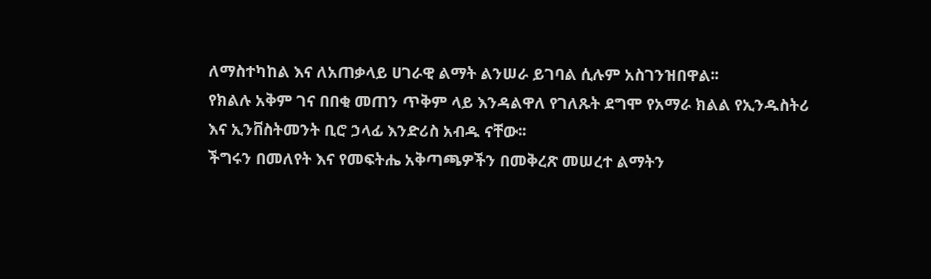ለማስተካከል እና ለአጠቃላይ ሀገራዊ ልማት ልንሠራ ይገባል ሲሉም አስገንዝበዋል፡፡
የክልሉ አቅም ገና በበቂ መጠን ጥቅም ላይ እንዳልዋለ የገለጹት ደግሞ የአማራ ክልል የኢንዱስትሪ እና ኢንቨስትመንት ቢሮ ኃላፊ እንድሪስ አብዱ ናቸው፡፡
ችግሩን በመለየት እና የመፍትሔ አቅጣጫዎችን በመቅረጽ መሠረተ ልማትን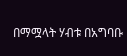በማሟላት ሃብቱ በአግባቡ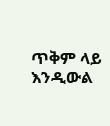ጥቅም ላይ እንዲውል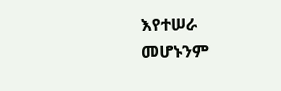እየተሠራ መሆኑንም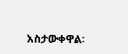አስታውቀዋል፡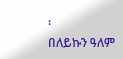፡
በለይኩን ዓለም